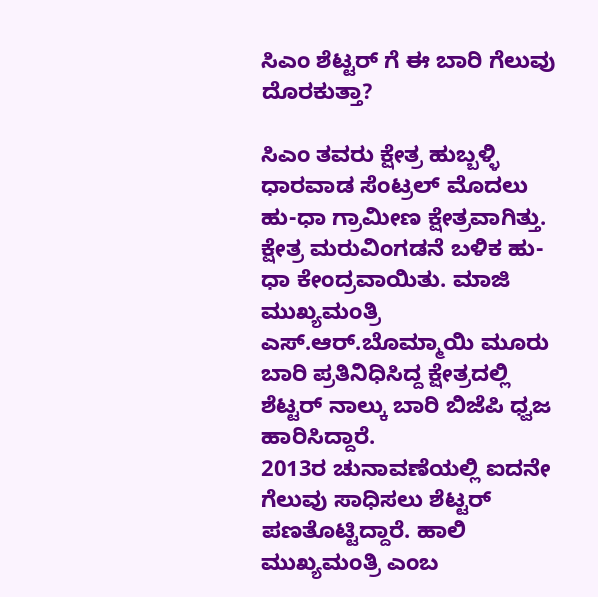ಸಿಎಂ ಶೆಟ್ಟರ್ ಗೆ ಈ ಬಾರಿ ಗೆಲುವು ದೊರಕುತ್ತಾ?

ಸಿಎಂ ತವರು ಕ್ಷೇತ್ರ ಹುಬ್ಬಳ್ಳಿ ಧಾರವಾಡ ಸೆಂಟ್ರಲ್ ಮೊದಲು ಹು-ಧಾ ಗ್ರಾಮೀಣ ಕ್ಷೇತ್ರವಾಗಿತ್ತು. ಕ್ಷೇತ್ರ ಮರುವಿಂಗಡನೆ ಬಳಿಕ ಹು-ಧಾ ಕೇಂದ್ರವಾಯಿತು. ಮಾಜಿ ಮುಖ್ಯಮಂತ್ರಿ ಎಸ್.ಆರ್.ಬೊಮ್ಮಾಯಿ ಮೂರು ಬಾರಿ ಪ್ರತಿನಿಧಿಸಿದ್ದ ಕ್ಷೇತ್ರದಲ್ಲಿ ಶೆಟ್ಟರ್ ನಾಲ್ಕು ಬಾರಿ ಬಿಜೆಪಿ ಧ್ವಜ ಹಾರಿಸಿದ್ದಾರೆ.
2013ರ ಚುನಾವಣೆಯಲ್ಲಿ ಐದನೇ ಗೆಲುವು ಸಾಧಿಸಲು ಶೆಟ್ಟರ್ ಪಣತೊಟ್ಟಿದ್ದಾರೆ. ಹಾಲಿ ಮುಖ್ಯಮಂತ್ರಿ ಎಂಬ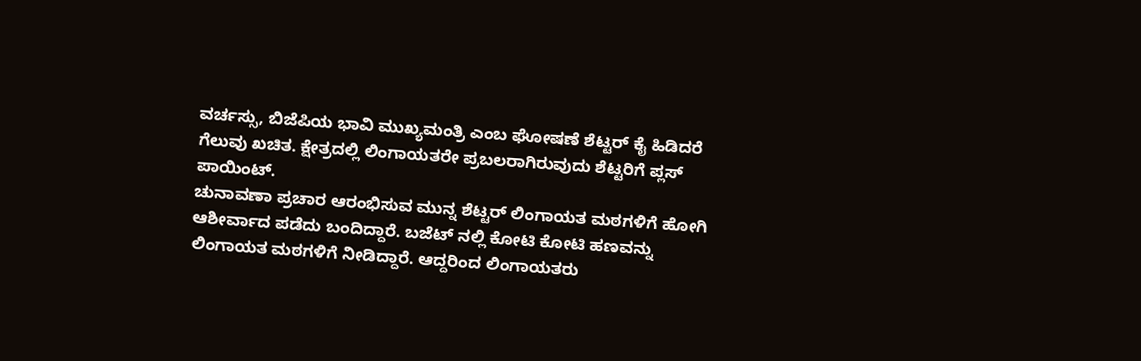ವರ್ಚಸ್ಸು, ಬಿಜೆಪಿಯ ಭಾವಿ ಮುಖ್ಯಮಂತ್ರಿ ಎಂಬ ಘೋಷಣೆ ಶೆಟ್ಟರ್ ಕೈ ಹಿಡಿದರೆ ಗೆಲುವು ಖಚಿತ. ಕ್ಷೇತ್ರದಲ್ಲಿ ಲಿಂಗಾಯತರೇ ಪ್ರಬಲರಾಗಿರುವುದು ಶೆಟ್ಟರಿಗೆ ಪ್ಲಸ್ ಪಾಯಿಂಟ್.
ಚುನಾವಣಾ ಪ್ರಚಾರ ಆರಂಭಿಸುವ ಮುನ್ನ ಶೆಟ್ಟರ್ ಲಿಂಗಾಯತ ಮಠಗಳಿಗೆ ಹೋಗಿ ಆಶೀರ್ವಾದ ಪಡೆದು ಬಂದಿದ್ದಾರೆ. ಬಜೆಟ್ ನಲ್ಲಿ ಕೋಟಿ ಕೋಟಿ ಹಣವನ್ನು ಲಿಂಗಾಯತ ಮಠಗಳಿಗೆ ನೀಡಿದ್ದಾರೆ. ಆದ್ದರಿಂದ ಲಿಂಗಾಯತರು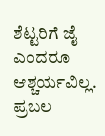ಶೆಟ್ಟರಿಗೆ ಜೈ ಎಂದರೂ ಆಶ್ಚರ್ಯವಿಲ್ಲ.
ಪ್ರಬಲ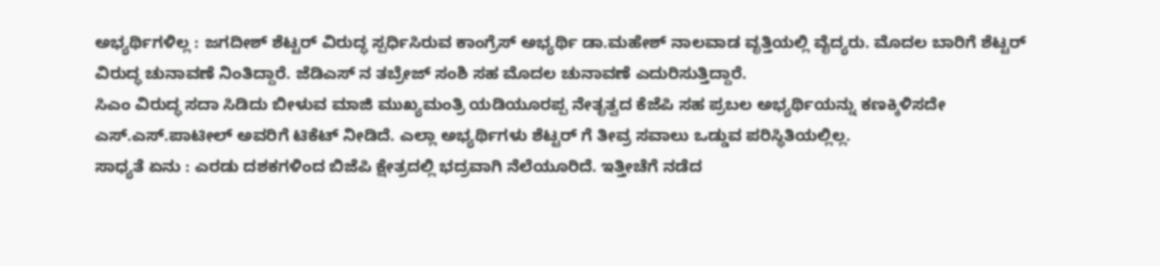ಅಭ್ಯರ್ಥಿಗಳಿಲ್ಲ : ಜಗದೀಶ್ ಶೆಟ್ಟರ್ ವಿರುದ್ಧ ಸ್ಪರ್ಧಿಸಿರುವ ಕಾಂಗ್ರೆಸ್ ಅಭ್ಯರ್ಥಿ ಡಾ.ಮಹೇಶ್ ನಾಲವಾಡ ವೃತ್ತಿಯಲ್ಲಿ ವೈದ್ಯರು. ಮೊದಲ ಬಾರಿಗೆ ಶೆಟ್ಟರ್ ವಿರುದ್ಧ ಚುನಾವಣೆ ನಿಂತಿದ್ದಾರೆ. ಜೆಡಿಎಸ್ ನ ತಬ್ರೇಜ್ ಸಂಶಿ ಸಹ ಮೊದಲ ಚುನಾವಣೆ ಎದುರಿಸುತ್ತಿದ್ದಾರೆ.
ಸಿಎಂ ವಿರುದ್ಧ ಸದಾ ಸಿಡಿದು ಬೀಳುವ ಮಾಜಿ ಮುಖ್ಯಮಂತ್ರಿ ಯಡಿಯೂರಪ್ಪ ನೇತೃತ್ವದ ಕೆಜೆಪಿ ಸಹ ಪ್ರಬಲ ಅಭ್ಯರ್ಥಿಯನ್ನು ಕಣಕ್ಕಿಳಿಸದೇ ಎಸ್.ಎಸ್.ಪಾಟೀಲ್ ಅವರಿಗೆ ಟಿಕೆಟ್ ನೀಡಿದೆ. ಎಲ್ಲಾ ಅಭ್ಯರ್ಥಿಗಳು ಶೆಟ್ಟರ್ ಗೆ ತೀವ್ರ ಸವಾಲು ಒಡ್ಡುವ ಪರಿಸ್ಥಿತಿಯಲ್ಲಿಲ್ಲ.
ಸಾಧ್ಯತೆ ಏನು : ಎರಡು ದಶಕಗಳಿಂದ ಬಿಜೆಪಿ ಕ್ಷೇತ್ರದಲ್ಲಿ ಭದ್ರವಾಗಿ ನೆಲೆಯೂರಿದೆ. ಇತ್ತೀಚೆಗೆ ನಡೆದ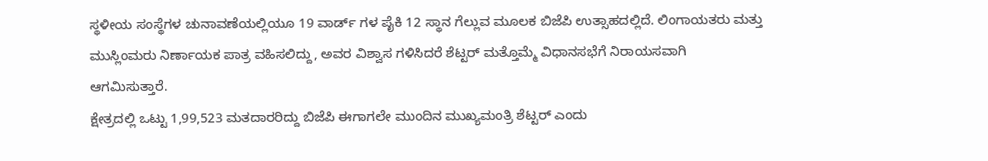ಸ್ಥಳೀಯ ಸಂಸ್ಥೆಗಳ ಚುನಾವಣೆಯಲ್ಲಿಯೂ 19 ವಾರ್ಡ್ ಗಳ ಪೈಕಿ 12 ಸ್ಥಾನ ಗೆಲ್ಲುವ ಮೂಲಕ ಬಿಜೆಪಿ ಉತ್ಸಾಹದಲ್ಲಿದೆ. ಲಿಂಗಾಯತರು ಮತ್ತು ಮುಸ್ಲಿಂಮರು ನಿರ್ಣಾಯಕ ಪಾತ್ರ ವಹಿಸಲಿದ್ದು, ಅವರ ವಿಶ್ವಾಸ ಗಳಿಸಿದರೆ ಶೆಟ್ಟರ್ ಮತ್ತೊಮ್ಮೆ ವಿಧಾನಸಭೆಗೆ ನಿರಾಯಸವಾಗಿ ಆಗಮಿಸುತ್ತಾರೆ.
ಕ್ಷೇತ್ರದಲ್ಲಿ ಒಟ್ಟು 1,99,523 ಮತದಾರರಿದ್ದು ಬಿಜೆಪಿ ಈಗಾಗಲೇ ಮುಂದಿನ ಮುಖ್ಯಮಂತ್ರಿ ಶೆಟ್ಟರ್ ಎಂದು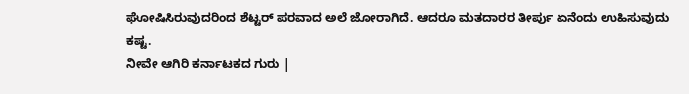ಘೋಷಿಸಿರುವುದರಿಂದ ಶೆಟ್ಟರ್ ಪರವಾದ ಅಲೆ ಜೋರಾಗಿದೆ. ಆದರೂ ಮತದಾರರ ತೀರ್ಪು ಏನೆಂದು ಉಹಿಸುವುದು ಕಷ್ಟ.
ನೀವೇ ಆಗಿರಿ ಕರ್ನಾಟಕದ ಗುರು |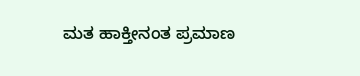ಮತ ಹಾಕ್ತೀನಂತ ಪ್ರಮಾಣ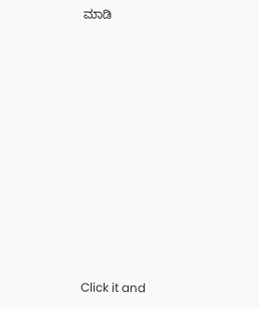ಮಾಡಿ











Click it and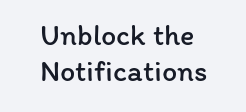Unblock the Notifications